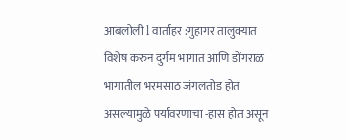आबलोली l वार्ताहर :गुहागर तालुक्यात विशेष करुन दुर्गम भागात आणि डोंगराळ भागातील भरमसाठ जंगलतोड होत असल्यामुळे पर्यावरणाचा -हास होत असून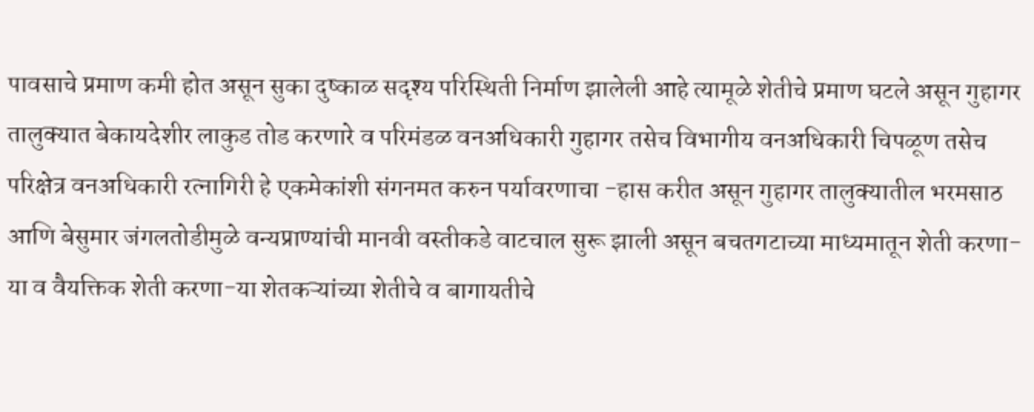पावसाचे प्रमाण कमी होत असून सुका दुष्काळ सदृश्य परिस्थिती निर्माण झालेली आहे त्यामूळे शेतीचे प्रमाण घटले असून गुहागर तालुक्यात बेकायदेशीर लाकुड तोड करणारे व परिमंडळ वनअधिकारी गुहागर तसेच विभागीय वनअधिकारी चिपळूण तसेच परिक्षेत्र वनअधिकारी रत्नागिरी हे एकमेकांशी संगनमत करुन पर्यावरणाचा -हास करीत असून गुहागर तालुक्यातील भरमसाठ आणि बेसुमार जंगलतोडीमुळे वन्यप्राण्यांची मानवी वस्तीकडे वाटचाल सुरू झाली असून बचतगटाच्या माध्यमातून शेती करणा-या व वैयक्तिक शेती करणा-या शेतकऱ्यांच्या शेतीचे व बागायतीचे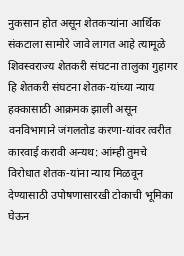नुकसान होत असून शेतकऱ्यांना आर्थिक संकटाला सामोरे जावे लागत आहे त्यामूळे शिवस्वराज्य शेतकरी संघटना तालुका गुहागर हि शेतकरी संघटना शेतक-यांच्या न्याय हक्कासाठी आक्रमक झाली असून वनविभागाने जंगलतोड करणा-यांवर त्वरीत कारवाई करावी अन्यथ: आंम्ही तुमचे विरोधात शेतक-यांना न्याय मिळवून देण्यासाठी उपोषणासारखी टोकाची भूमिका घेऊन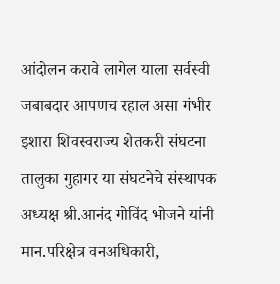आंदोलन करावे लागेल याला सर्वस्वी जबाबदार आपणच रहाल असा गंभीर इशारा शिवस्वराज्य शेतकरी संघटना तालुका गुहागर या संघटनेचे संस्थापक अध्यक्ष श्री.आनंद गोविंद भोजने यांनी मान.परिक्षेत्र वनअधिकारी,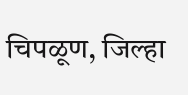चिपळूण, जिल्हा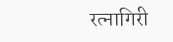रत्नागिरी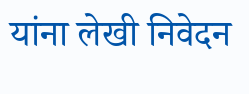यांना लेखी निवेदन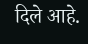दिले आहे.